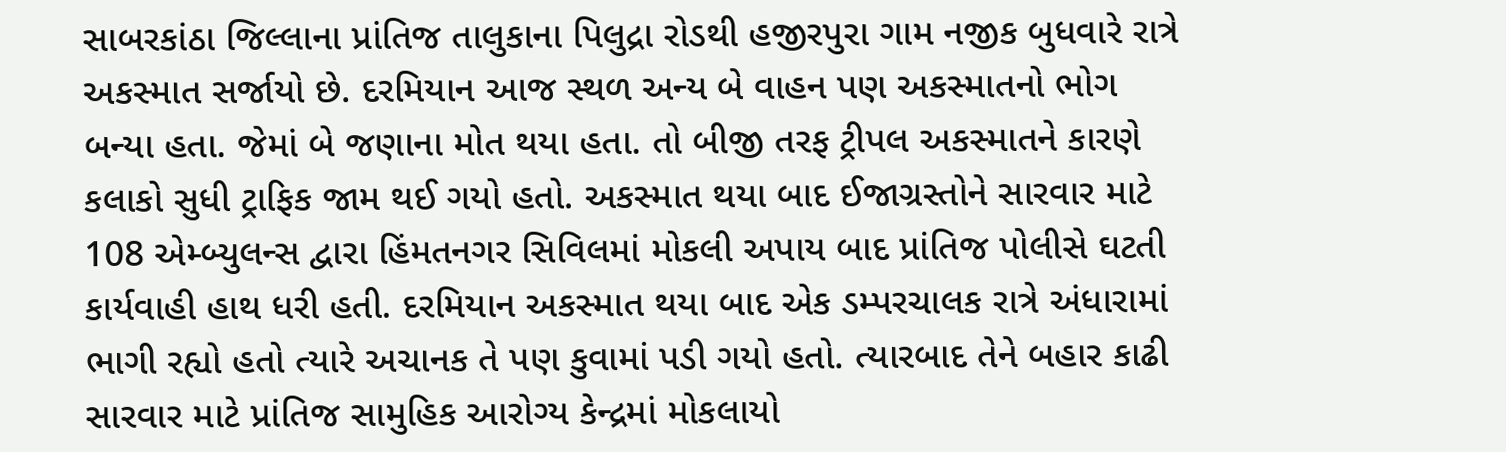સાબરકાંઠા જિલ્લાના પ્રાંતિજ તાલુકાના પિલુદ્રા રોડથી હજીરપુરા ગામ નજીક બુધવારે રાત્રે અકસ્માત સર્જાયો છે. દરમિયાન આજ સ્થળ અન્ય બે વાહન પણ અકસ્માતનો ભોગ બન્યા હતા. જેમાં બે જણાના મોત થયા હતા. તો બીજી તરફ ટ્રીપલ અકસ્માતને કારણે કલાકો સુધી ટ્રાફિક જામ થઈ ગયો હતો. અકસ્માત થયા બાદ ઈજાગ્રસ્તોને સારવાર માટે 108 એમ્બ્યુલન્સ દ્વારા હિંમતનગર સિવિલમાં મોકલી અપાય બાદ પ્રાંતિજ પોલીસે ઘટતી કાર્યવાહી હાથ ધરી હતી. દરમિયાન અકસ્માત થયા બાદ એક ડમ્પરચાલક રાત્રે અંધારામાં ભાગી રહ્યો હતો ત્યારે અચાનક તે પણ કુવામાં પડી ગયો હતો. ત્યારબાદ તેને બહાર કાઢી સારવાર માટે પ્રાંતિજ સામુહિક આરોગ્ય કેન્દ્રમાં મોકલાયો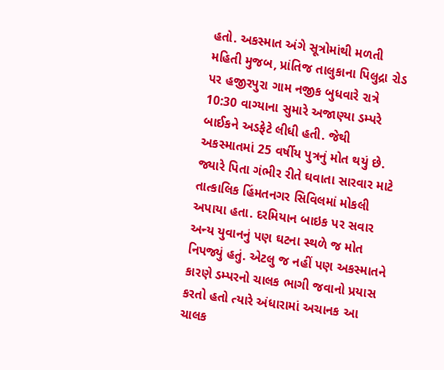હતો. અકસ્માત અંગે સૂત્રોમાંથી મળતી મહિતી મુજબ, પ્રાંતિજ તાલુકાના પિલુદ્રા રોડ પર હજીરપુરા ગામ નજીક બુધવારે રાત્રે 10:30 વાગ્યાના સુમારે અજાણ્યા ડમ્પરે બાઈકને અડફેટે લીધી હતી. જેથી અકસ્માતમાં 25 વર્ષીય પુત્રનું મોત થયું છે. જ્યારે પિતા ગંભીર રીતે ઘવાતા સારવાર માટે તાત્કાલિક હિંમતનગર સિવિલમાં મોકલી અપાયા હતા. દરમિયાન બાઇક પર સવાર અન્ય યુવાનનું પણ ઘટના સ્થળે જ મોત નિપજ્યું હતું. એટલુ જ નહીં પણ અકસ્માતને કારણે ડમ્પરનો ચાલક ભાગી જવાનો પ્રયાસ કરતો હતો ત્યારે અંધારામાં અચાનક આ ચાલક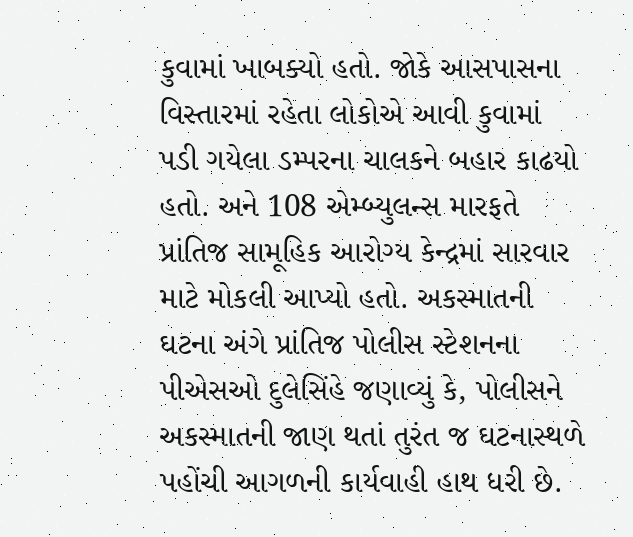કુવામાં ખાબક્યો હતો. જોકે આસપાસના વિસ્તારમાં રહેતા લોકોએ આવી કુવામાં પડી ગયેલા ડમ્પરના ચાલકને બહાર કાઢયો હતો. અને 108 એમ્બ્યુલન્સ મારફતે પ્રાંતિજ સામૂહિક આરોગ્ય કેન્દ્રમાં સારવાર માટે મોકલી આપ્યો હતો. અકસ્માતની ઘટના અંગે પ્રાંતિજ પોલીસ સ્ટેશનના પીએસઓ દુલેસિંહે જણાવ્યું કે, પોલીસને અકસ્માતની જાણ થતાં તુરંત જ ઘટનાસ્થળે પહોંચી આગળની કાર્યવાહી હાથ ધરી છે.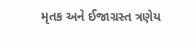મૃતક અને ઈજાગ્રસ્ત ત્રણેય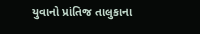યુવાનો પ્રાંતિજ તાલુકાના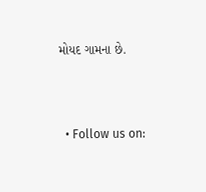મોયદ ગામના છે.



  • Follow us on: